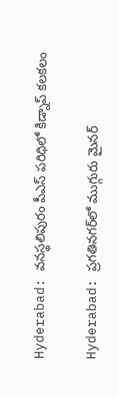Hyderabad: వనస్థలిపురం పీఎస్‌ పరిధిలో కిడ్నాప్‌ కలకలం

Hyderabad: ప్రగతినగర్‌లో ముగ్గురు మైనర్‌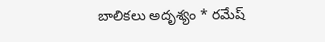బాలికలు అదృశ్యం * రమేష్‌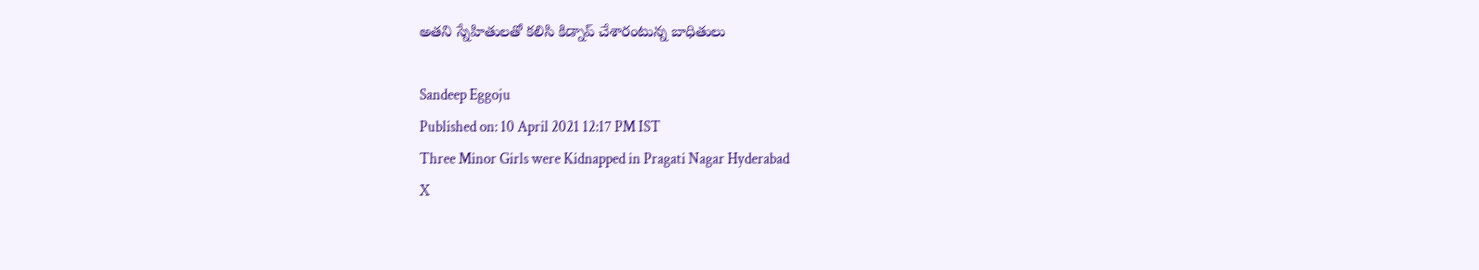అతని స్నేహితులతో కలిసి కిడ్నాప్‌ చేశారంటున్న బాధితులు

Sandeep Eggoju
Published on: 10 April 2021 12:17 PM IST
Three Minor Girls were Kidnapped in Pragati Nagar Hyderabad
X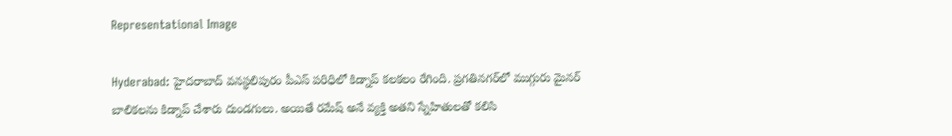Representational Image

Hyderabad: హైదరాబాద్‌ వనస్థలిపురం పీఎస్‌ పరిధిలో కిడ్నాప్‌ కలకలం రేగింది. ప్రగతినగర్‌లో ముగ్గురు మైనర్‌ బాలికలను కిడ్నాప్‌ చేశారు దుండగులు. అయితే రమేష్‌ అనే వ్యక్తి అతని స్నేహితులతో కలిసి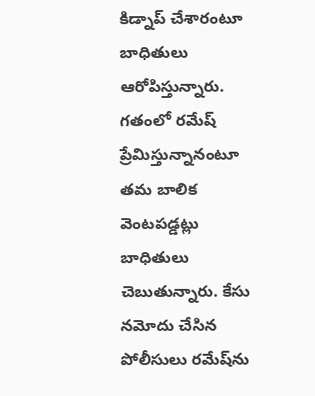కిడ్నాప్‌ చేశారంటూ బాధితులు ఆరోపిస్తున్నారు. గతంలో రమేష్‌ ప్రేమిస్తున్నానంటూ తమ బాలిక వెంటపడ్డట్లు బాధితులు చెబుతున్నారు. కేసు నమోదు చేసిన పోలీసులు రమేష్‌ను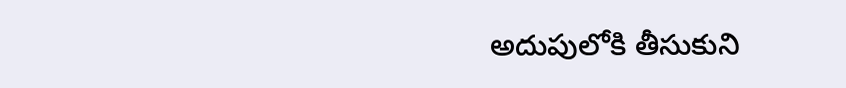అదుపులోకి తీసుకుని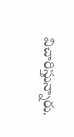విచారిస్తున్నారు.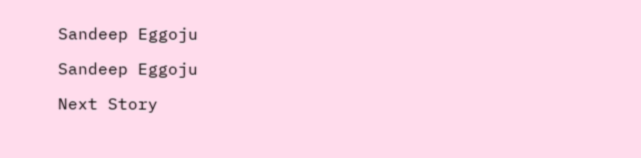Sandeep Eggoju

Sandeep Eggoju

Next Story